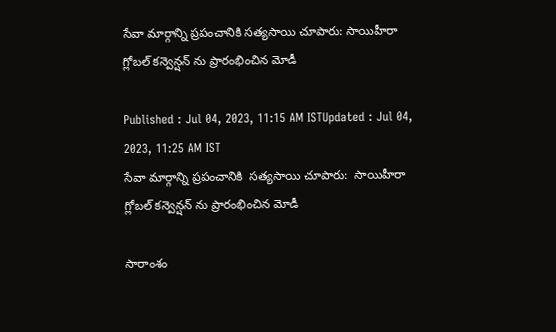సేవా మార్గాన్ని ప్రపంచానికి సత్యసాయి చూపారు: సాయిహీరా గ్లోబల్ కన్వెన్షన్ ‌ను ప్రారంభించిన మోడీ

Published : Jul 04, 2023, 11:15 AM ISTUpdated : Jul 04, 2023, 11:25 AM IST
సేవా మార్గాన్ని ప్రపంచానికి  సత్యసాయి చూపారు:  సాయిహీరా గ్లోబల్ కన్వెన్షన్ ‌ను ప్రారంభించిన మోడీ

సారాంశం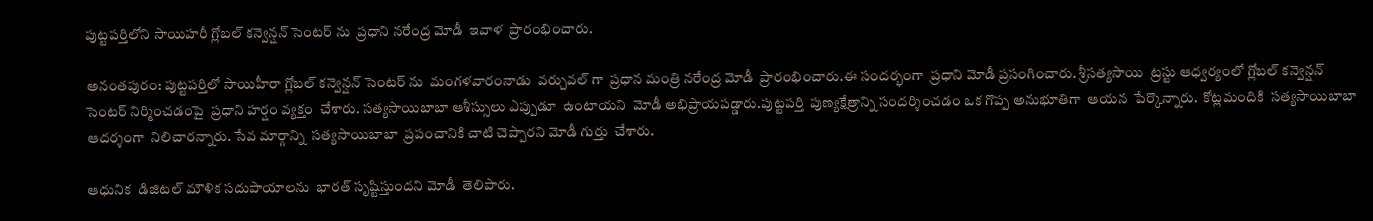పుట్టపర్తిలోని సాయిహరీ గ్లోబల్ కన్వెన్షన్ సెంటర్ ను  ప్రధాని నరేంద్ర మోడీ  ఇవాళ  ప్రారంభించారు.

అనంతపురం: పుట్టపర్తిలో సాయిహీరా గ్లోబల్ కన్వెన్షన్ సెంటర్ ను  మంగళవారంనాడు  వర్చువల్ గా  ప్రధాన మంత్రి నరేంద్ర మోడీ  ప్రారంభించారు.ఈ సందర్భంగా  ప్రధాని మోడీ ప్రసంగించారు. శ్రీసత్యసాయి  ట్రస్టు ఆధ్వర్యంలో గ్లోబల్ కన్వెన్షన్ సెంటర్ నిర్మించడంపై  ప్రధాని హర్షం వ్యక్తం  చేశారు. సత్యసాయిబాబా ఆశీస్సులు ఎప్పుడూ  ఉంటాయని  మోడీ అభిప్రాయపడ్డారు.పుట్టపర్తి  పుణ్యక్షేత్రాన్ని సందర్శించడం ఒక గొప్ప అనుభూతిగా  ఆయన  పేర్కొన్నారు.  కోట్లమందికి  సత్యసాయిబాబా  ఆదర్శంగా  నిలిచారన్నారు. సేవ మార్గాన్ని  సత్యసాయిబాబా  ప్రపంచానికి చాటి చెప్పారని మోడీ గుర్తు  చేశారు.

ఆధునిక  డిజిటల్ మౌళిక సదుపాయాలను  భారత్ సృష్టిస్తుందని మోడీ  తెలిపారు.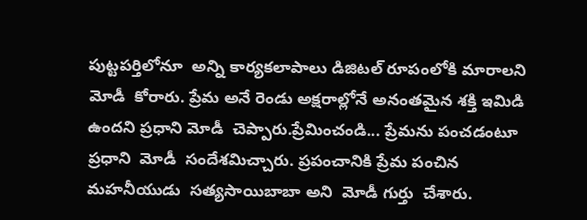పుట్టపర్తిలోనూ  అన్ని కార్యకలాపాలు డిజిటల్ రూపంలోకి మారాలని  మోడీ  కోరారు. ప్రేమ అనే రెండు అక్షరాల్లోనే అనంతమైన శక్తి ఇమిడి ఉందని ప్రధాని మోడీ  చెప్పారు.ప్రేమించండి... ప్రేమను పంచడంటూ ప్రధాని  మోడీ  సందేశమిచ్చారు. ప్రపంచానికి ప్రేమ పంచిన  మహనీయుడు  సత్యసాయిబాబా అని  మోడీ గుర్తు  చేశారు.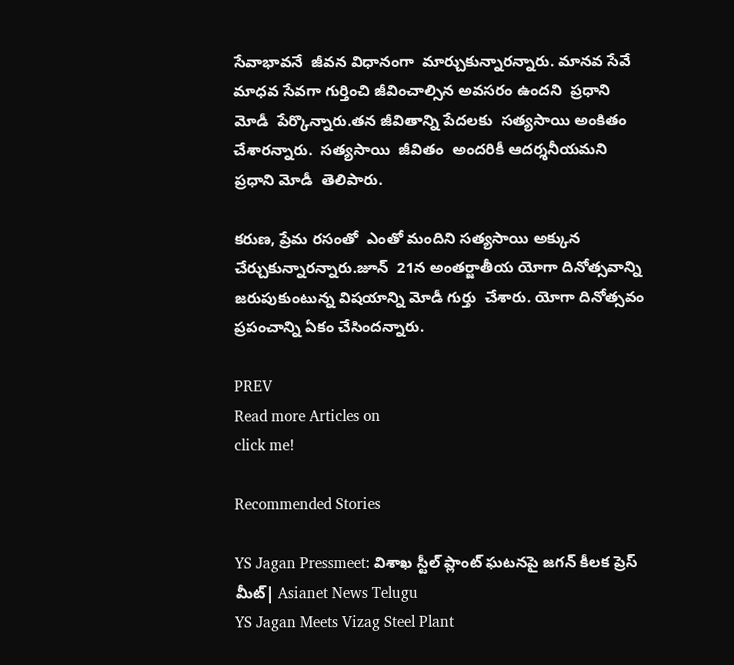సేవాభావనే  జీవన విధానంగా  మార్చుకున్నారన్నారు. మానవ సేవే మాధవ సేవగా గుర్తించి జీవించాల్సిన అవసరం ఉందని  ప్రధాని మోడీ  పేర్కొన్నారు.తన జీవితాన్ని పేదలకు  సత్యసాయి అంకితం చేశారన్నారు.  సత్యసాయి  జీవితం  అందరికీ ఆదర్శనీయమని ప్రధాని మోడీ  తెలిపారు.

కరుణ, ప్రేమ రసంతో  ఎంతో మందిని సత్యసాయి అక్కున చేర్చుకున్నారన్నారు.జూన్  21న అంతర్జాతీయ యోగా దినోత్సవాన్ని జరుపుకుంటున్న విషయాన్ని మోడీ గుర్తు  చేశారు. యోగా దినోత్సవం  ప్రపంచాన్ని ఏకం చేసిందన్నారు.

PREV
Read more Articles on
click me!

Recommended Stories

YS Jagan Pressmeet: విశాఖ స్టీల్ ప్లాంట్ ఘటనపై జగన్ కీలక ప్రెస్ మీట్| Asianet News Telugu
YS Jagan Meets Vizag Steel Plant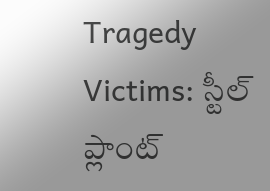Tragedy Victims: స్టీల్ ప్లాంట్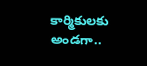కార్మికులకు అండగా..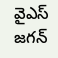వైఎస్ జగన్